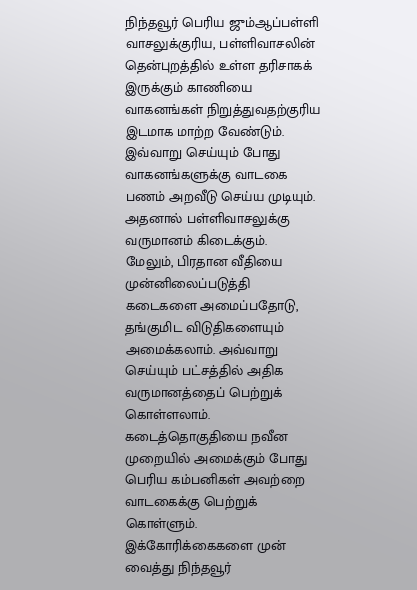நிந்தவூர் பெரிய ஜும்ஆப்பள்ளி வாசலுக்குரிய, பள்ளிவாசலின் தென்புறத்தில் உள்ள தரிசாகக் இருக்கும் காணியை வாகனங்கள் நிறுத்துவதற்குரிய இடமாக மாற்ற வேண்டும். இவ்வாறு செய்யும் போது வாகனங்களுக்கு வாடகை பணம் அறவீடு செய்ய முடியும். அதனால் பள்ளிவாசலுக்கு வருமானம் கிடைக்கும்.
மேலும், பிரதான வீதியை முன்னிலைப்படுத்தி கடைகளை அமைப்பதோடு, தங்குமிட விடுதிகளையும் அமைக்கலாம். அவ்வாறு செய்யும் பட்சத்தில் அதிக வருமானத்தைப் பெற்றுக் கொள்ளலாம். கடைத்தொகுதியை நவீன முறையில் அமைக்கும் போது பெரிய கம்பனிகள் அவற்றை வாடகைக்கு பெற்றுக் கொள்ளும்.
இக்கோரிக்கைகளை முன் வைத்து நிந்தவூர்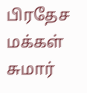பிரதேச மக்கள் சுமார்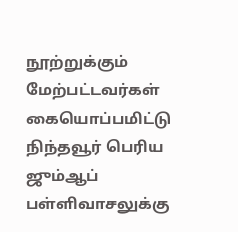நூற்றுக்கும் மேற்பட்டவர்கள் கையொப்பமிட்டு நிந்தவூர் பெரிய ஜும்ஆப் பள்ளிவாசலுக்கு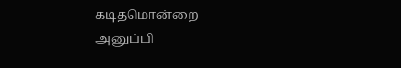கடிதமொன்றை அனுப்பி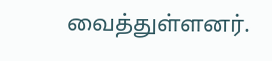வைத்துள்ளனர்.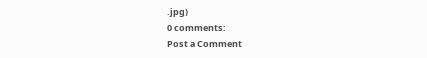.jpg)
0 comments:
Post a Comment